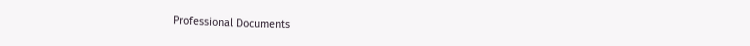Professional Documents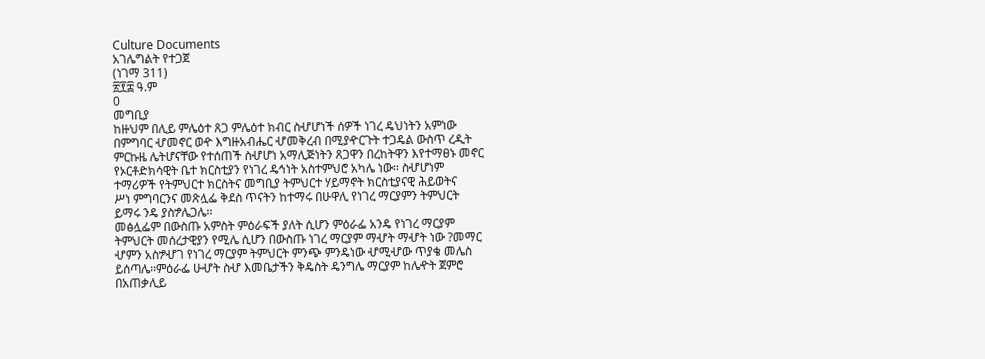Culture Documents
አገሌግልት የተጋጀ
(ነገማ 311)
፳፻፰ ዓ.ም
0
መግቢያ
ከዙህም በሊይ ምሌዕተ ጸጋ ምሌዕተ ክብር ስሇሆነች ሰዎች ነገረ ዴህነትን አምነው
በምግባር ሇመኖር ወዯ እግዙአብሔር ሇመቅረብ በሚያዯርጉት ተጋዴል ውስጥ ረዲት
ምርኩዜ ሌትሆናቸው የተሰጠች ስሇሆነ አማሊጅነትን ጸጋዋን በረከትዋን እየተማፀኑ መኖር
የኦርቶድክሳዊት ቤተ ክርስቲያን የነገረ ዴኅነት አስተምህሮ አካሌ ነው፡፡ ስሇሆነም
ተማሪዎች የትምህርተ ክርስትና መግቢያ ትምህርተ ሃይማኖት ክርስቲያናዊ ሕይወትና
ሥነ ምግባርንና መጽሏፌ ቅደስ ጥናትን ከተማሩ በሁዋሊ የነገረ ማርያምን ትምህርት
ይማሩ ንዴ ያስፇሌጋሌ፡፡
መፅሏፌም በውስጡ አምስት ምዕራፍች ያለት ሲሆን ምዕራፌ አንዴ የነገረ ማርያም
ትምህርት መሰረታዊያን የሚሌ ሲሆን በውስጡ ነገረ ማርያም ማሇት ማሇት ነው ?መማር
ሇምን አስፇሇገ የነገረ ማርያም ትምህርት ምንጭ ምንዴነው ሇሚሇው ጥያቄ መሌስ
ይሰጣሌ፡፡ምዕራፌ ሁሇት ስሇ እመቤታችን ቅዴስት ዴንግሌ ማርያም ከሌዯት ጀምሮ
በአጠቃሊይ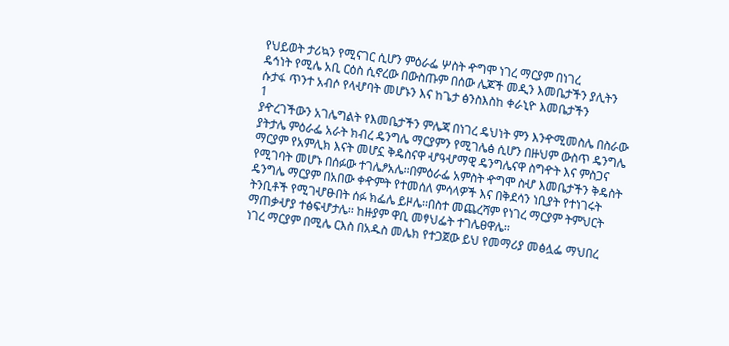የህይወት ታሪኳን የሚናገር ሲሆን ምዕራፌ ሦስት ዯግሞ ነገረ ማርያም በነገረ
ዴኅነት የሚሌ አቢ ርዕስ ሲኖረው በውስጡም በሰው ሌጆች መዲን እመቤታችን ያሊትን
ሱታፋ ጥንተ አብሶ የላሇባት መሆኑን እና ከጌታ ፅንስእስከ ቀራኒዮ እመቤታችን
1
ያዯረገችውን አገሌግልት የእመቤታችን ምሌጃ በነገረ ዴህነት ምን እንዯሚመስሌ በስራው
ያትታሌ ምዕራፌ አራት ክብረ ዴንግሌ ማርያምን የሚገሌፅ ሲሆን በዙህም ውስጥ ዴንግሌ
ማርያም የአምሊክ እናት መሆኗ ቅዴስናዋ ሇዓሇማዊ ዴንግሌናዋ ስግዯት እና ምስጋና
የሚገባት መሆኑ በሰፉው ተገሌፆአሌ፡፡በምዕራፌ አምስት ዯግሞ ስሇ እመቤታችን ቅዴስት
ዴንግሌ ማርያም በአበው ቀዯምት የተመሰለ ምሳላዎች እና በቅደሳን ነቢያት የተነገሩት
ትንቢቶች የሚገሇፁበት ሰፉ ክፌሌ ይዞሌ፡፡በስተ መጨረሻም የነገረ ማርያም ትምህርት
ማጠቃሇያ ተፅፍሇታሌ፡፡ ከዙያም ዋቢ መፃህፌት ተገሌፀዋሌ፡፡
ነገረ ማርያም በሚሌ ርእስ በአዱስ መሌክ የተጋጀው ይህ የመማሪያ መፅሏፌ ማህበረ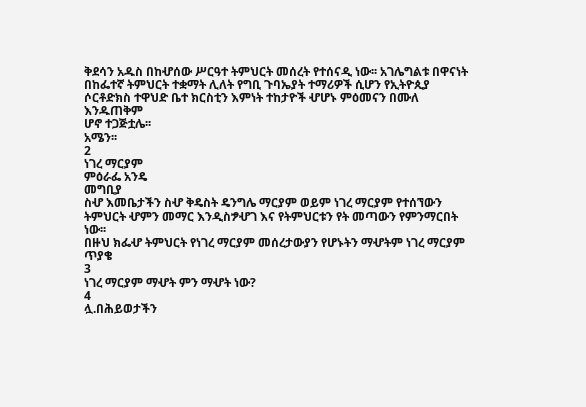ቅደሳን አዱስ በከሇሰው ሥርዓተ ትምህርት መሰረት የተሰናዲ ነው፡፡ አገሌግልቱ በዋናነት
በከፌተኛ ትምህርት ተቋማት ሊለት የግቢ ጉባኤያት ተማሪዎች ሲሆን የኢትዮጲያ
ሶርቶድክስ ተዋህድ ቤተ ክርስቲን እምነት ተከታዮች ሇሆኑ ምዕመናን በሙለ እንዱጠቅም
ሆኖ ተጋጅቷሌ፡፡
አሜን፡፡
2
ነገረ ማርያም
ምዕራፌ አንዴ
መግቢያ
ስሇ እመቤታችን ስሇ ቅዴስት ዴንግሌ ማርያም ወይም ነገረ ማርያም የተሰኘውን
ትምህርት ሇምን መማር እንዲስፇሇገ እና የትምህርቱን የት መጣውን የምንማርበት ነው፡፡
በዙህ ክፌሇ ትምህርት የነገረ ማርያም መሰረታውያን የሆኑትን ማሇትም ነገረ ማርያም
ጥያቄ
3
ነገረ ማርያም ማሇት ምን ማሇት ነው?
4
ሏ.በሕይወታችን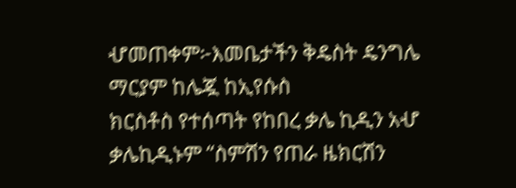ሇመጠቀም፦እመቤታችን ቅዴስት ዴንግሌ ማርያም ከሌጇ ከኢየሱስ
ክርስቶስ የተሰጣት የከበረ ቃሌ ኪዲን አሇ ቃሌኪዲኑም “ስምሽን የጠራ ዜክርሽን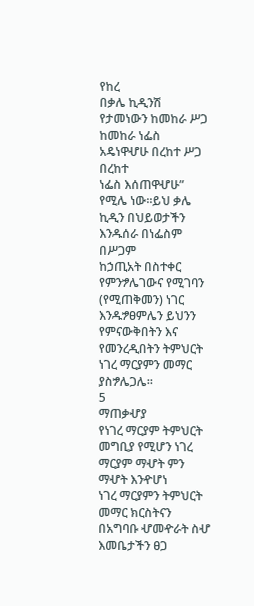የከረ
በቃሌ ኪዲንሽ የታመነውን ከመከራ ሥጋ ከመከራ ነፌስ አዴነዋሇሁ በረከተ ሥጋ በረከተ
ነፌስ እሰጠዋሇሁ” የሚሌ ነው።ይህ ቃሌ ኪዲን በህይወታችን እንዱሰራ በነፌስም በሥጋም
ከኃጢአት በስተቀር የምንፇሌገውና የሚገባን (የሚጠቅመን) ነገር እንዱፇፀምሌን ይህንን
የምናውቅበትን እና የመንረዲበትን ትምህርት ነገረ ማርያምን መማር ያስፇሌጋሌ።
5
ማጠቃሇያ
የነገረ ማርያም ትምህርት መግቢያ የሚሆን ነገረ ማርያም ማሇት ምን ማሇት እንዯሆነ
ነገረ ማርያምን ትምህርት መማር ክርስትናን በአግባቡ ሇመዯራት ስሇ እመቤታችን ፀጋ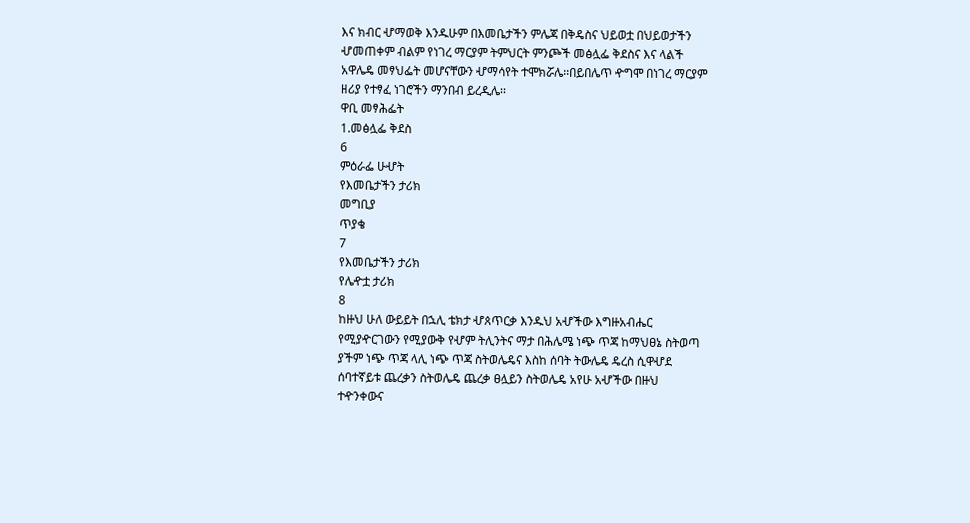እና ክብር ሇማወቅ እንዱሁም በእመቤታችን ምሌጃ በቅዴስና ህይወቷ በህይወታችን
ሇመጠቀም ብልም የነገረ ማርያም ትምህርት ምንጮች መፅሏፌ ቅደስና እና ላልች
አዋሌዴ መፃህፌት መሆናቸውን ሇማሳየት ተሞክሯሌ፡፡በይበሌጥ ዯግሞ በነገረ ማርያም
ዘሪያ የተፃፈ ነገሮችን ማንበብ ይረዲሌ፡፡
ዋቢ መፃሕፌት
1.መፅሏፌ ቅደስ
6
ምዕራፌ ሁሇት
የእመቤታችን ታሪክ
መግቢያ
ጥያቄ
7
የእመቤታችን ታሪክ
የሌዯቷ ታሪክ
8
ከዙህ ሁለ ውይይት በኋሊ ቴክታ ሇጰጥርቃ እንዱህ አሇችው እግዙአብሔር
የሚያዯርገውን የሚያውቅ የሇም ትሊንትና ማታ በሕሌሜ ነጭ ጥጃ ከማህፀኔ ስትወጣ
ያችም ነጭ ጥጃ ላሊ ነጭ ጥጃ ስትወሌዴና እስከ ሰባት ትውሌዴ ዴረስ ሲዋሇደ
ሰባተኛይቱ ጨረቃን ስትወሌዴ ጨረቃ ፀሏይን ስትወሌዴ አየሁ አሇችው በዙህ
ተዯንቀውና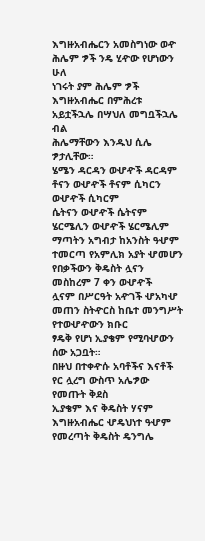እግዙአብሔርን አመስግነው ወዯ ሕሌም ፇች ንዴ ሂዯው የሆነውን ሁለ
ነገሩት ያም ሕሌም ፇች እግዙአብሔር በምሕረቱ አይቷችኋሌ በሣህለ መግቧችኋሌ ብል
ሕሌማቸውን እንዱህ ሲሌ ፇታሊቸው።
ሄሜን ዳርዳን ወሇዯች ዳርዳም ቶናን ወሇዯች ቶናም ሲካርን ወሇዯች ሲካርም
ሴትናን ወሇዯች ሴትናም ሄርሜሊን ወሇዯች ሄርሜሊም ማጣትን አግብታ ከአንስት ዓሇም
ተመርጣ የአምሊክ አያት ሇመሆን የበቃችውን ቅዴስት ሏናን መስከረም 7 ቀን ወሇዯች
ሏናም በሥርዓት አዯገች ሇአካሇ መጠን ስትዯርስ ከቤተ መንግሥት የተወሇዯውን ክቡር
ፃዴቅ የሆነ ኢያቄም የሚባሇውን ሰው አጋቧት።
በዙህ በተቀዯሱ አባቶችና እናቶች የር ሏረግ ውስጥ አሌፇው የመጡት ቅደስ
ኢያቄም እና ቅዴስት ሃናም እግዙአብሔር ሇዴህነተ ዓሇም የመረጣት ቅዴስት ዴንግሌ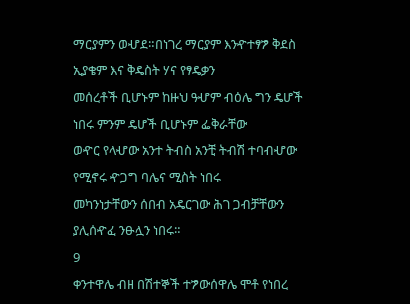ማርያምን ወሇደ።በነገረ ማርያም እንዯተፃፇ ቅደስ ኢያቄም እና ቅዴስት ሃና የፃዴቃን
መሰረቶች ቢሆኑም ከዙህ ዓሇም ብዕሌ ግን ዴሆች ነበሩ ምንም ዴሆች ቢሆኑም ፌቅራቸው
ወዯር የላሇው አንተ ትብስ አንቺ ትብሽ ተባብሇው የሚኖሩ ዯጋግ ባሌና ሚስት ነበሩ
መካንነታቸውን ሰበብ አዴርገው ሕገ ጋብቻቸውን ያሊሰዯፈ ንፁሏን ነበሩ።
9
ቀንተዋሌ ብዘ በሽተኞች ተፇውሰዋሌ ሞቶ የነበረ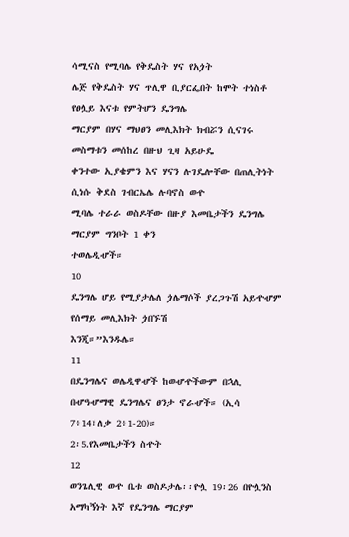ሳሚናስ የሚባሌ የቅዴስት ሃና የአጏት
ሌጅ የቅዴስት ሃና ጥሊዋ ቢያርፌበት ከሞት ተነስቶ የፀሏይ እናቱ የምትሆን ዴንግሌ
ማርያም በሃና ማህፀን መሊእክት ክብሯን ሲናገሩ መስማቱን መሰከረ በዙህ ጊዛ አይሁዴ
ቀንተው ኢያቄምን እና ሃናን ሉገዴሎቸው በጠሊትነት ሲነሱ ቅደስ ገብርኤሌ ሉባኖስ ወዯ
ሚባሌ ተራራ ወስዶቸው በዙያ እመቤታችን ዴንግሌ ማርያም ግንቦት 1 ቀን
ተወሌዲሇች።
10
ዴንግሌ ሆይ የሚያታሌለ ጏሌማሶች ያረጋጉሽ አይዯሇም የሰማይ መሊእክት ጏበኙሽ
እንጂ።”እንዱሌ።
11
በዴንግሌና ወሌዲዋሇች ከወሇዯችውም በኋሊ በሇዓሇማዊ ዴንግሌና ፀንታ ኖራሇች። (ኢሳ
7፥14፣ለቃ 2፥1-20)።
2፡5.የእመቤታችን ስዯት
12
ወንጌሊዊ ወዯ ቤቱ ወስዶታሌ፡፡ዮሏ 19፡26 በዮሏንስ አማካኝነት እኛ የዴንግሌ ማርያም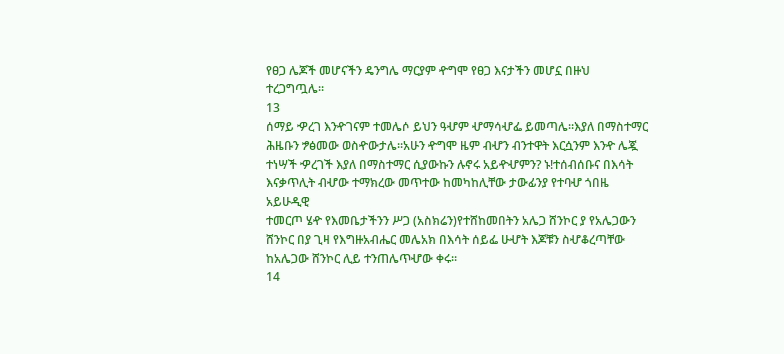የፀጋ ሌጆች መሆናችን ዴንግሌ ማርያም ዯግሞ የፀጋ እናታችን መሆኗ በዙህ
ተረጋግጧሌ፡፡
13
ሰማይ ዏረገ እንዯገናም ተመሌሶ ይህን ዓሇም ሇማሳሇፌ ይመጣሌ።እያለ በማስተማር
ሕዜቡን ፇፅመው ወስዯውታሌ።አሁን ዯግሞ ዜም ብሇን ብንተዋት እርሷንም እንዯ ሌጇ
ተነሣች ዏረገች እያለ በማስተማር ሲያውኩን ሉኖሩ አይዯሇምን? ኑ!ተሰብሰቡና በእሳት
እናቃጥሊት ብሇው ተማክረው መጥተው ከመካከሊቸው ታውፊንያ የተባሇ ጎበዜ አይሁዲዊ
ተመርጦ ሄዯ የእመቤታችንን ሥጋ (አስክሬን)የተሸከመበትን አሌጋ ሸንኮር ያ የአሌጋውን
ሸንኮር በያ ጊዛ የእግዙአብሔር መሌአክ በእሳት ሰይፌ ሁሇት እጆቹን ስሇቆረጣቸው
ከአሌጋው ሸንኮር ሊይ ተንጠሌጥሇው ቀሩ።
14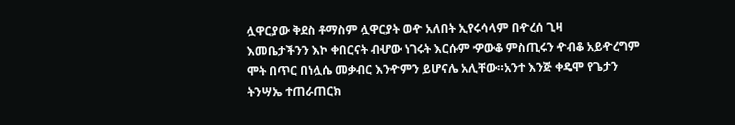ሏዋርያው ቅደስ ቶማስም ሏዋርያት ወዯ አለበት ኢየሩሳላም በዯረሰ ጊዛ
እመቤታችንን እኮ ቀበርናት ብሇው ነገሩት እርሱም ዏውቆ ምስጢሩን ዯብቆ አይዯረግም
ሞት በጥር በነሏሴ መቃብር እንዯምን ይሆናሌ አሊቸው።አንተ እንጅ ቀዴሞ የጌታን
ትንሣኤ ተጠራጠርክ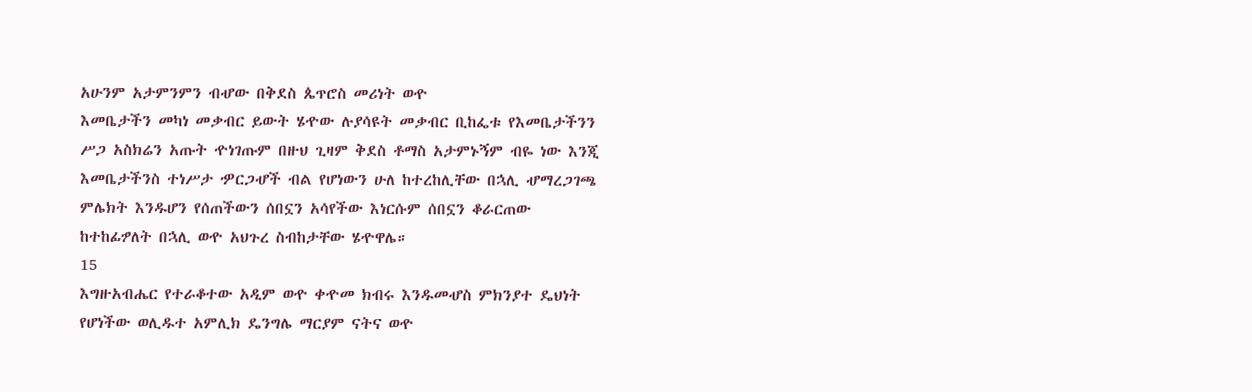አሁንም አታምንምን ብሇው በቅደስ ጴጥሮስ መሪነት ወዯ
እመቤታችን መካነ መቃብር ይውት ሄዯው ሉያሳዩት መቃብር ቢከፌቱ የእመቤታችንን
ሥጋ አስክሬን አጡት ዯነገጡም በዙህ ጊዛም ቅደስ ቶማስ አታምኑኝም ብዬ ነው እንጂ
እመቤታችንስ ተነሥታ ዏርጋሇች ብል የሆነውን ሁለ ከተረከሊቸው በኋሊ ሇማረጋገጫ
ምሌክት እንዱሆን የሰጠችውን ሰበኗን አሳየችው እነርሱም ሰበኗን ቆራርጠው
ከተከፊፇለት በኋሊ ወዯ አህጉረ ስብከታቸው ሄዯዋሌ።
15
እግዙአብሔር የተራቆተው አዲም ወዯ ቀዯመ ክብሩ እንዱመሇስ ምክንያተ ዴህነት
የሆነችው ወሊዱተ አምሊክ ዴንግሌ ማርያም ናትና ወዯ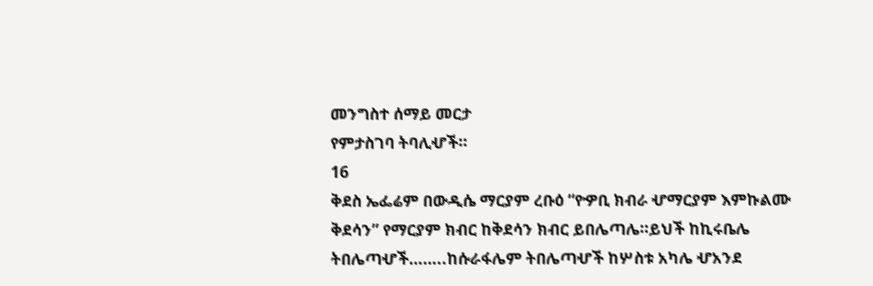መንግስተ ሰማይ መርታ
የምታስገባ ትባሊሇች።
16
ቅደስ ኤፌሬም በውዲሴ ማርያም ረቡዕ “የዏቢ ክብራ ሇማርያም እምኩልሙ
ቅደሳን” የማርያም ክብር ከቅደሳን ክብር ይበሌጣሌ።ይህች ከኪሩቤሌ
ትበሌጣሇች……..ከሱራፋሌም ትበሌጣሇች ከሦስቱ አካሌ ሇአንደ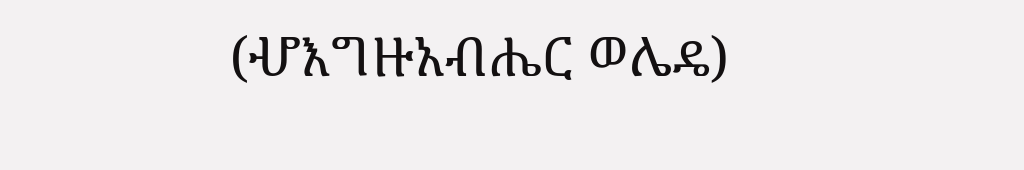(ሇእግዙአብሔር ወሌዴ)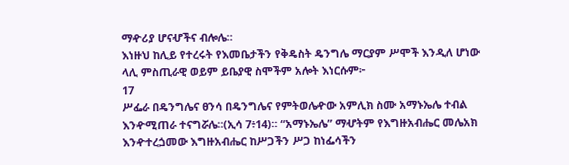ማዯሪያ ሆናሇችና ብሎሌ።
እነዙህ ከሊይ የተረሩት የእመቤታችን የቅዴስት ዴንግሌ ማርያም ሥሞች እንዲለ ሆነው
ላሊ ምስጢራዊ ወይም ይቤያዊ ስሞችም አሎት እነርሱም፦
17
ሥፌራ በዴንግሌና ፀንሳ በዴንግሌና የምትወሌዯው አምሊክ ስሙ አማኑኤሌ ተብል
እንዯሚጠራ ተናግሯሌ።(ኢሳ 7፥14)። “አማኑኤሌ” ማሇትም የእግዙአብሔር መሌአክ
እንዯተረጏመው እግዙአብሔር ከሥጋችን ሥጋ ከነፌሳችን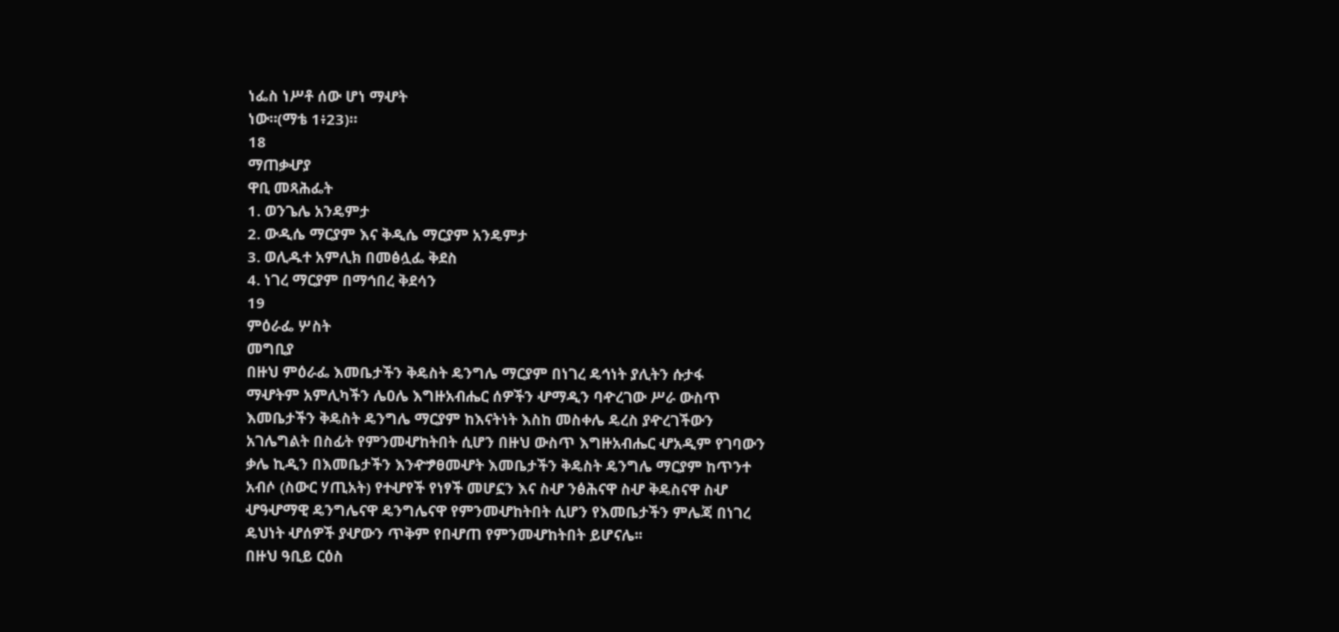ነፌስ ነሥቶ ሰው ሆነ ማሇት
ነው።(ማቴ 1፥23)።
18
ማጠቃሇያ
ዋቢ መጻሕፌት
1. ወንጌሌ አንዴምታ
2. ውዲሴ ማርያም እና ቅዲሴ ማርያም አንዴምታ
3. ወሊዱተ አምሊክ በመፅሏፌ ቅደስ
4. ነገረ ማርያም በማኅበረ ቅደሳን
19
ምዕራፌ ሦስት
መግቢያ
በዙህ ምዕራፌ እመቤታችን ቅዴስት ዴንግሌ ማርያም በነገረ ዴኅነት ያሊትን ሱታፋ
ማሇትም አምሊካችን ሌዐሌ እግዙአብሔር ሰዎችን ሇማዲን ባዯረገው ሥራ ውስጥ
እመቤታችን ቅዴስት ዴንግሌ ማርያም ከእናትነት እስከ መስቀሌ ዴረስ ያዯረገችውን
አገሌግልት በስፊት የምንመሇከትበት ሲሆን በዙህ ውስጥ እግዙአብሔር ሇአዲም የገባውን
ቃሌ ኪዲን በእመቤታችን እንዯፇፀመሇት እመቤታችን ቅዴስት ዴንግሌ ማርያም ከጥንተ
አብሶ (ስውር ሃጢአት) የተሇየች የነፃች መሆኗን እና ስሇ ንፅሕናዋ ስሇ ቅዴስናዋ ስሇ
ሇዓሇማዊ ዴንግሌናዋ ዴንግሌናዋ የምንመሇከትበት ሲሆን የእመቤታችን ምሌጃ በነገረ
ዴህነት ሇሰዎች ያሇውን ጥቅም የበሇጠ የምንመሇከትበት ይሆናሌ፡፡
በዙህ ዓቢይ ርዕስ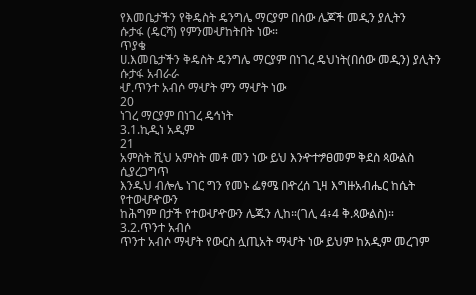የእመቤታችን የቅዴስት ዴንግሌ ማርያም በሰው ሌጆች መዲን ያሊትን
ሱታፋ (ዴርሻ) የምንመሇከትበት ነው።
ጥያቄ
ሀ.እመቤታችን ቅዴስት ዴንግሌ ማርያም በነገረ ዴህነት(በሰው መዲን) ያሊትን
ሱታፋ አብራራ
ሇ.ጥንተ አብሶ ማሇት ምን ማሇት ነው
20
ነገረ ማርያም በነገረ ዴኅነት
3.1.ኪዲነ አዲም
21
አምስት ሺህ አምስት መቶ መን ነው ይህ እንዯተፇፀመም ቅደስ ጳውልስ ሲያረጋግጥ
እንዱህ ብሎሌ ነገር ግን የመኑ ፌፃሜ በዯረሰ ጊዛ እግዙአብሔር ከሴት የተወሇዯውን
ከሕግም በታች የተወሇዯውን ሌጁን ሊከ።(ገሊ 4፥4 ቅ.ጳውልስ)።
3.2.ጥንተ አብሶ
ጥንተ አብሶ ማሇት የውርስ ሏጢአት ማሇት ነው ይህም ከአዲም መረገም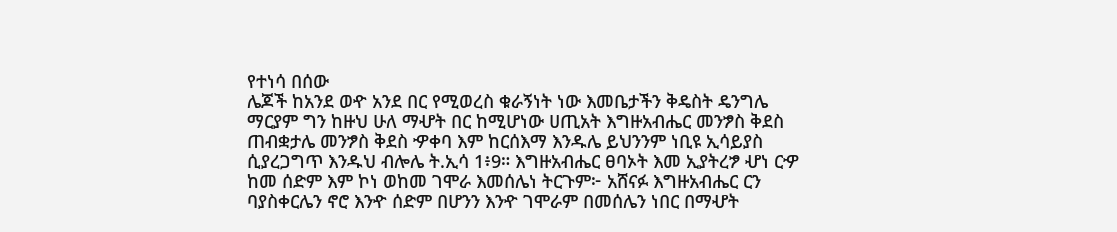የተነሳ በሰው
ሌጆች ከአንደ ወዯ አንደ በር የሚወረስ ቁራኝነት ነው እመቤታችን ቅዴስት ዴንግሌ
ማርያም ግን ከዙህ ሁለ ማሇት በር ከሚሆነው ሀጢአት እግዙአብሔር መንፇስ ቅደስ
ጠብቋታሌ መንፇስ ቅደስ ዏቀባ እም ከርሰእማ እንዱሌ ይህንንም ነቢዩ ኢሳይያስ
ሲያረጋግጥ እንዱህ ብሎሌ ት.ኢሳ 1፥9። እግዙአብሔር ፀባኦት እመ ኢያትረፇ ሇነ ርዏ
ከመ ሰድም እም ኮነ ወከመ ገሞራ እመሰሌነ ትርጉም፦ አሸናፉ እግዙአብሔር ርን
ባያስቀርሌን ኖሮ እንዯ ሰድም በሆንን እንዯ ገሞራም በመሰሌን ነበር በማሇት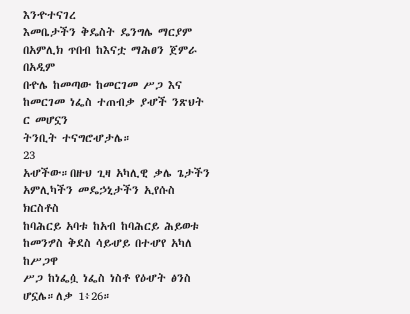እንዯተናገረ
እመቤታችን ቅዴስት ዴንግሌ ማርያም በአምሊክ ጥበብ ከእናቷ ማሕፀን ጀምራ በአዲም
በዯሌ ከመጣው ከመርገመ ሥጋ እና ከመርገመ ነፌስ ተጠብቃ ያሇች ንጽህት ር መሆኗን
ትንቢት ተናግሮሇታሌ።
23
አሇችው።በዙህ ጊዛ አካሊዊ ቃሌ ጌታችን አምሊካችን መዴኃኒታችን ኢየሱስ ክርስቶስ
ከባሕርይ አባቱ ከአብ ከባሕርይ ሕይወቱ ከመንፇስ ቅደስ ሳይሇይ በተሇየ አካለ ከሥጋዋ
ሥጋ ከነፌሷ ነፌስ ነስቶ የዕሇት ፅንስ ሆኗሌ።ለቃ 1፥26።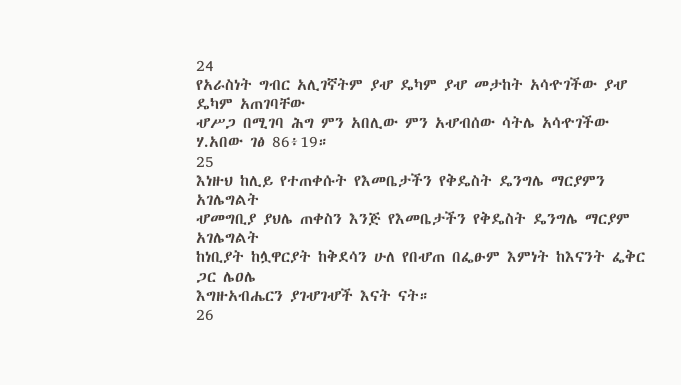24
የአራስነት ግብር አሊገኛትም ያሇ ዴካም ያሇ መታከት አሳዯገችው ያሇ ዴካም አጠገባቸው
ሇሥጋ በሚገባ ሕግ ምን አበሊው ምን አሇብሰው ሳትሌ አሳዯገችው ሃ.አበው ገፅ 86፥19።
25
እነዙህ ከሊይ የተጠቀሱት የእመቤታችን የቅዴስት ዴንግሌ ማርያምን አገሌግልት
ሇመግቢያ ያህሌ ጠቀስን እንጅ የእመቤታችን የቅዴስት ዴንግሌ ማርያም አገሌግልት
ከነቢያት ከሏዋርያት ከቅደሳን ሁለ የበሇጠ በፌፁም እምነት ከእናንት ፌቅር ጋር ሌዐሌ
እግዙአብሔርን ያገሇገሇች እናት ናት።
26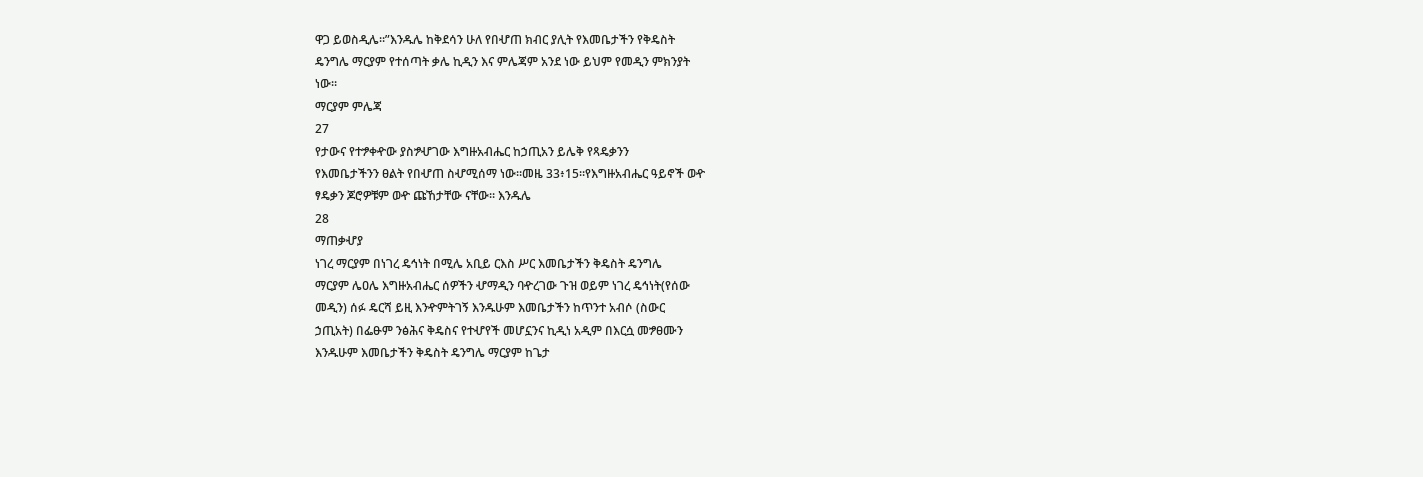ዋጋ ይወስዲሌ።”እንዱሌ ከቅደሳን ሁለ የበሇጠ ክብር ያሊት የእመቤታችን የቅዴስት
ዴንግሌ ማርያም የተሰጣት ቃሌ ኪዲን እና ምሌጃም አንደ ነው ይህም የመዲን ምክንያት
ነው።
ማርያም ምሌጃ
27
የታውና የተፇቀዯው ያስፇሇገው እግዙአብሔር ከኃጢአን ይሌቅ የጻዴቃንን
የእመቤታችንን ፀልት የበሇጠ ስሇሚሰማ ነው።መዜ 33፥15።የእግዙአብሔር ዓይኖች ወዯ
ፃዴቃን ጆሮዎቹም ወዯ ጩኸታቸው ናቸው። እንዱሌ
28
ማጠቃሇያ
ነገረ ማርያም በነገረ ዴኅነት በሚሌ አቢይ ርእስ ሥር እመቤታችን ቅዴስት ዴንግሌ
ማርያም ሌዐሌ እግዙአብሔር ሰዎችን ሇማዲን ባዯረገው ጉዝ ወይም ነገረ ዴኅነት(የሰው
መዲን) ሰፉ ዴርሻ ይዚ እንዯምትገኝ እንዱሁም እመቤታችን ከጥንተ አብሶ (ስውር
ኃጢአት) በፌፁም ንፅሕና ቅዴስና የተሇየች መሆኗንና ኪዲነ አዲም በእርሷ መፇፀሙን
እንዱሁም እመቤታችን ቅዴስት ዴንግሌ ማርያም ከጌታ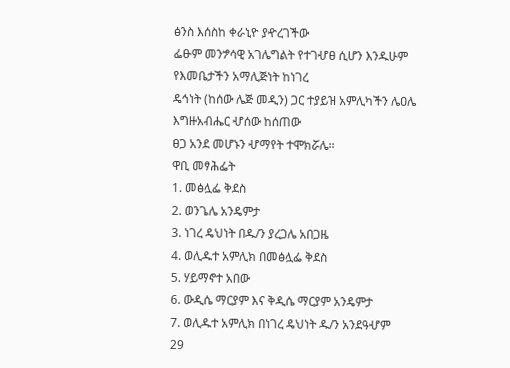ፅንስ እሰስከ ቀራኒዮ ያዯረገችው
ፌፁም መንፇሳዊ አገሌግልት የተገሇፀ ሲሆን እንዱሁም የእመቤታችን አማሊጅነት ከነገረ
ዴኅነት (ከሰው ሌጅ መዲን) ጋር ተያይዝ አምሊካችን ሌዐሌ እግዙአብሔር ሇሰው ከሰጠው
ፀጋ አንደ መሆኑን ሇማየት ተሞክሯሌ፡፡
ዋቢ መፃሕፌት
1. መፅሏፌ ቅደስ
2. ወንጌሌ አንዴምታ
3. ነገረ ዴህነት በዱ/ን ያረጋሌ አበጋዜ
4. ወሊዱተ አምሊክ በመፅሏፌ ቅደስ
5. ሃይማኖተ አበው
6. ውዲሴ ማርያም እና ቅዲሴ ማርያም አንዴምታ
7. ወሊዱተ አምሊክ በነገረ ዴህነት ዱ/ን አንደዓሇም
29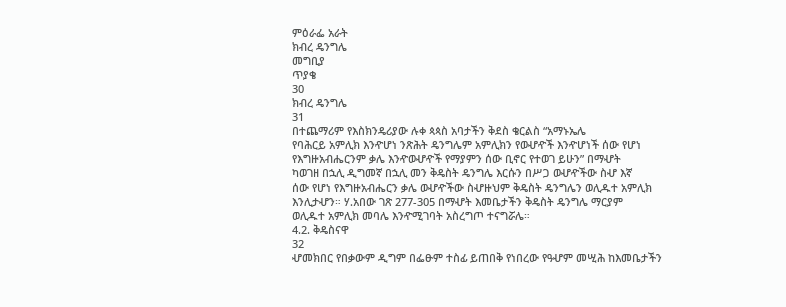ምዕራፌ አራት
ክብረ ዴንግሌ
መግቢያ
ጥያቄ
30
ክብረ ዴንግሌ
31
በተጨማሪም የእስክንዴሪያው ሉቀ ጳጳስ አባታችን ቅደስ ቄርልስ “አማኑኤሌ
የባሕርይ አምሊክ እንዯሆነ ንጽሕት ዴንግሌም አምሊክን የወሇዯች እንዯሆነች ሰው የሆነ
የእግዙአብሔርንም ቃሌ እንዯወሇዯች የማያምን ሰው ቢኖር የተወገ ይሁን” በማሇት
ካወገዘ በኋሊ ዲግመኛ በኋሊ መን ቅዴስት ዴንግሌ እርሱን በሥጋ ወሇዯችው ስሇ እኛ
ሰው የሆነ የእግዙአብሔርን ቃሌ ወሇዯችው ስሇዙህም ቅዴስት ዴንግሌን ወሊዱተ አምሊክ
እንሊታሇን። ሃ.አበው ገጽ 277-305 በማሇት እመቤታችን ቅዴስት ዴንግሌ ማርያም
ወሊዱተ አምሊክ መባሌ እንዯሚገባት አስረግጦ ተናግሯሌ።
4.2. ቅዴስናዋ
32
ሇመክበር የበቃውም ዲግም በፌፁም ተስፊ ይጠበቅ የነበረው የዓሇም መሢሕ ከእመቤታችን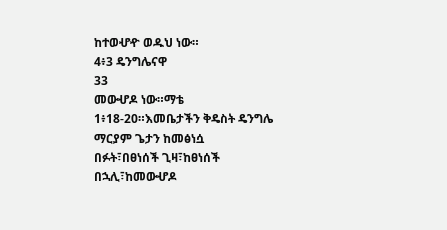ከተወሇዯ ወዱህ ነው።
4፥3 ዴንግሌናዋ
33
መውሇዶ ነው።ማቴ 1፥18-20።እመቤታችን ቅዴስት ዴንግሌ ማርያም ጌታን ከመፅነሷ
በፉት፣በፀነሰች ጊዛ፣ከፀነሰች በኋሊ፣ከመውሇዶ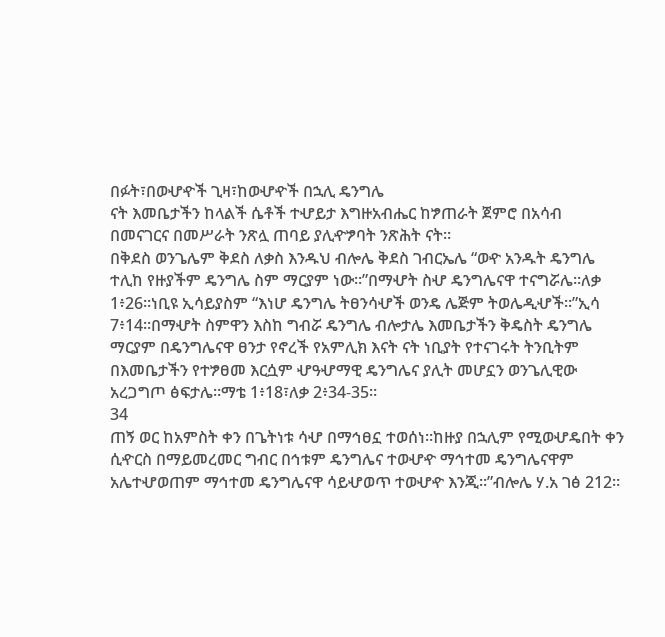በፉት፣በወሇዯች ጊዛ፣ከወሇዯች በኋሊ ዴንግሌ
ናት እመቤታችን ከላልች ሴቶች ተሇይታ እግዙአብሔር ከፇጠራት ጀምሮ በአሳብ
በመናገርና በመሥራት ንጽሏ ጠባይ ያሊዯፇባት ንጽሕት ናት።
በቅደስ ወንጌሌም ቅደስ ለቃስ እንዱህ ብሎሌ ቅደስ ገብርኤሌ “ወዯ አንዱት ዴንግሌ
ተሊከ የዙያችም ዴንግሌ ስም ማርያም ነው።”በማሇት ስሇ ዴንግሌናዋ ተናግሯሌ።ለቃ
1፥26።ነቢዩ ኢሳይያስም “እነሆ ዴንግሌ ትፀንሳሇች ወንዴ ሌጅም ትወሌዲሇች።”ኢሳ
7፥14።በማሇት ስምዋን እስከ ግብሯ ዴንግሌ ብሎታሌ እመቤታችን ቅዴስት ዴንግሌ
ማርያም በዴንግሌናዋ ፀንታ የኖረች የአምሊክ እናት ናት ነቢያት የተናገሩት ትንቢትም
በእመቤታችን የተፇፀመ እርሷም ሇዓሇማዊ ዴንግሌና ያሊት መሆኗን ወንጌሊዊው
አረጋግጦ ፅፍታሌ።ማቴ 1፥18፣ለቃ 2፥34-35።
34
ጠኝ ወር ከአምስት ቀን በጌትነቱ ሳሇ በማኅፀኗ ተወሰነ።ከዙያ በኋሊም የሚወሇዴበት ቀን
ሲዯርስ በማይመረመር ግብር በኅቱም ዴንግሌና ተወሇዯ ማኅተመ ዴንግሌናዋም
አሌተሇወጠም ማኅተመ ዴንግሌናዋ ሳይሇወጥ ተወሇዯ እንጂ።”ብሎሌ ሃ.አ ገፅ 212።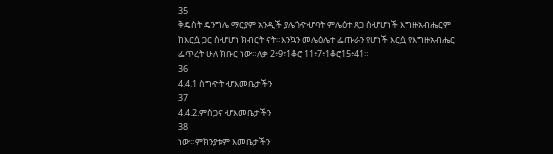35
ቅዴስት ዴንግሌ ማርያም አንዲች ያሌጎዯሇባት ምሌዕተ ጸጋ ስሇሆነች እግዙአብሔርም
ከእርሷ ጋር ስሇሆነ ክብርት ናት።እንኳን መሌዕሌተ ፌጡራን የሆነች እርሷ የእግዙአብሔር
ፌጥረት ሁለ ክቡር ነው።ለቃ 2፥9፣1ቆሮ 11፥7፥1ቆሮ15፥41።
36
4.4.1 ስግዯት ሇእመቤታችን
37
4.4.2.ምስጋና ሇእመቤታችን
38
ነው።ምክንያቱም እመቤታችን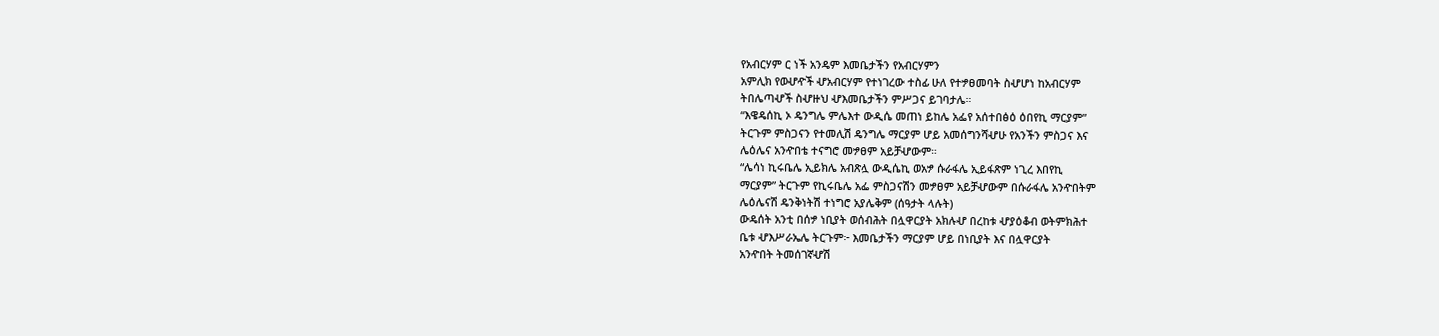የአብርሃም ር ነች አንዴም እመቤታችን የአብርሃምን
አምሊክ የወሇዯች ሇአብርሃም የተነገረው ተስፊ ሁለ የተፇፀመባት ስሇሆነ ከአብርሃም
ትበሌጣሇች ስሇዙህ ሇእመቤታችን ምሥጋና ይገባታሌ።
“እዌዴሰኪ ኦ ዴንግሌ ምሌእተ ውዲሴ መጠነ ይከሌ አፌየ አሰተበፅዕ ዕበየኪ ማርያም”
ትርጉም ምስጋናን የተመሊሽ ዴንግሌ ማርያም ሆይ አመሰግንሻሇሁ የአንችን ምስጋና እና
ሌዕሌና አንዯበቴ ተናግሮ መፇፀም አይቻሇውም።
“ሌሳነ ኪሩቤሌ ኢይክሌ አብጽሏ ውዲሴኪ ወአፇ ሱራፋሌ ኢይፋጽም ነጊረ እበየኪ
ማርያም” ትርጉም የኪሩቤሌ አፌ ምስጋናሽን መፇፀም አይቻሇውም በሱራፋሌ አንዯበትም
ሌዕሌናሽ ዴንቅነትሽ ተነግሮ አያሌቅም (ሰዓታት ላሉት)
ውዴሰት አንቲ በሰፇ ነቢያት ወሰብሕት በሏዋርያት አክሉሇ በረከቱ ሇያዕቆብ ወትምክሕተ
ቤቱ ሇእሥራኤሌ ትርጉም፦ እመቤታችን ማርያም ሆይ በነቢያት እና በሏዋርያት
አንዯበት ትመሰገኛሇሽ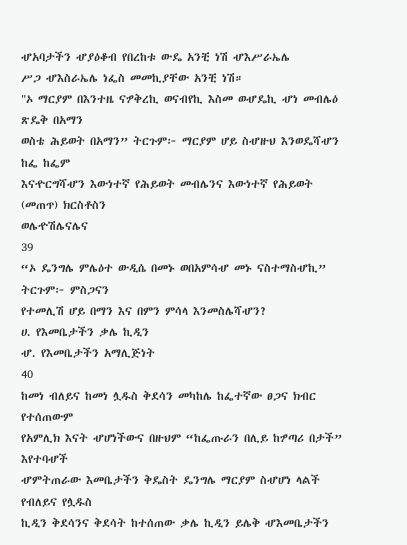ሇአባታችን ሇያዕቆብ የበረከቱ ውዴ አንቺ ነሽ ሇእሥራኤሌ
ሥጋ ሇእስራኤሌ ነፌስ መመኪያቸው አንቺ ነሽ።
"ኦ ማርያም በእንተዜ ናፇቅረኪ ወናብየኪ እስመ ወሇዴኪ ሇነ መብሌዕ ጽዴቅ በአማን
ወስቴ ሕይወት በአማን” ትርጉም፦ ማርያም ሆይ ስሇዙህ እንወዴሻሇን ከፌ ከፌም
እናዯርግሻሇን እውነተኛ የሕይወት መብሌንና እውነተኛ የሕይወት (መጠጥ) ክርስቶስን
ወሌዯሽሌናሌና
39
“ኦ ዴንግሌ ምሌዕተ ውዲሴ በመኑ ወበአምሳሇ መኑ ናስተማስሇኪ” ትርጉም፦ ምስጋናን
የተመሊሽ ሆይ በማን እና በምን ምሳላ እንመስሌሻሇን?
ሀ. የእመቤታችን ቃሌ ኪዲን
ሇ. የእመቤታችን አማሊጅነት
40
ከመነ ብለይና ከመነ ሏዱስ ቅደሳን መካከሌ ከፌተኛው ፀጋና ክብር የተሰጠውም
የአምሊክ እናት ሇሆነችውና በዙህም “ከፌጡራን በሊይ ከፇጣሪ በታች” እየተባሇች
ሇምትጠራው እመቤታችን ቅዴስት ዴንግሌ ማርያም ስሇሆነ ላልች የብለይና የሏዱስ
ኪዲን ቅደሳንና ቅደሳት ከተሰጠው ቃሌ ኪዲን ይሌቅ ሇእመቤታችን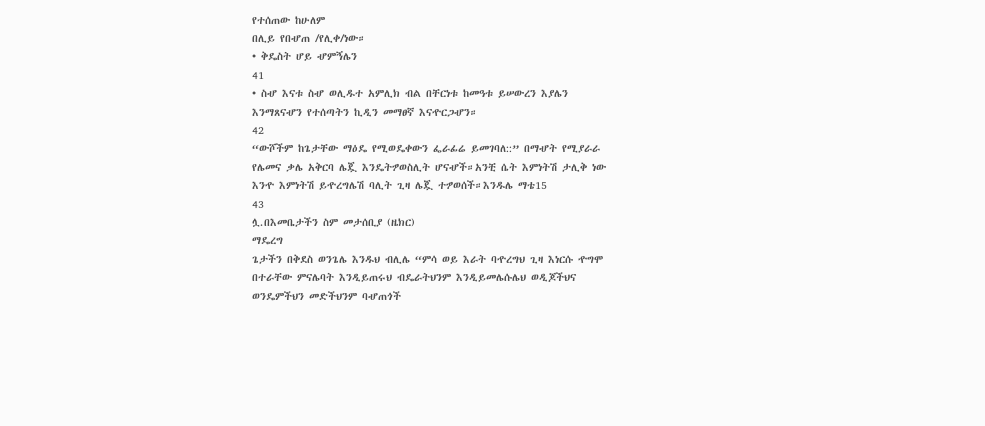የተሰጠው ከሁለም
በሊይ የበሇጠ /የሊቀ/ነው።
• ቅዴስት ሆይ ሇምኝሌን
41
• ስሇ እናቱ ስሇ ወሊዱተ አምሊክ ብል በቸርነቱ ከመዓቱ ይሠውረን እያሌን
እንማጸናሇን የተሰጣትን ኪዲን መማፀኛ እናዯርጋሇን።
42
“ውሾችም ከጌታቸው ማዕዴ የሚወዴቀውን ፌራፊሬ ይመገባለ::” በማሇት የሚያራራ
የሌመና ቃሌ አቅርባ ሌጇ እንዴትፇወስሊት ሆናሇች።አንቺ ሴት እምነትሽ ታሊቅ ነው
እንዯ እምነትሽ ይዯረግሌሽ ባሊት ጊዛ ሌጇ ተፇወሰች።እንዱሌ ማቴ15
43
ሏ.በእመቤታችን ስም መታሰቢያ (ዜክር)
ማዴረግ
ጌታችን በቅደስ ወንጌሌ እንዱህ ብሊሌ “ምሳ ወይ እራት ባዯረግህ ጊዛ እነርሱ ዯግሞ
በተራቸው ምናሌባት እንዲይጠሩህ ብዴራትህንም እንዲይመሌሱሌህ ወዲጆችህና
ወንዴምችህን መድችህንም ባሇጠጎች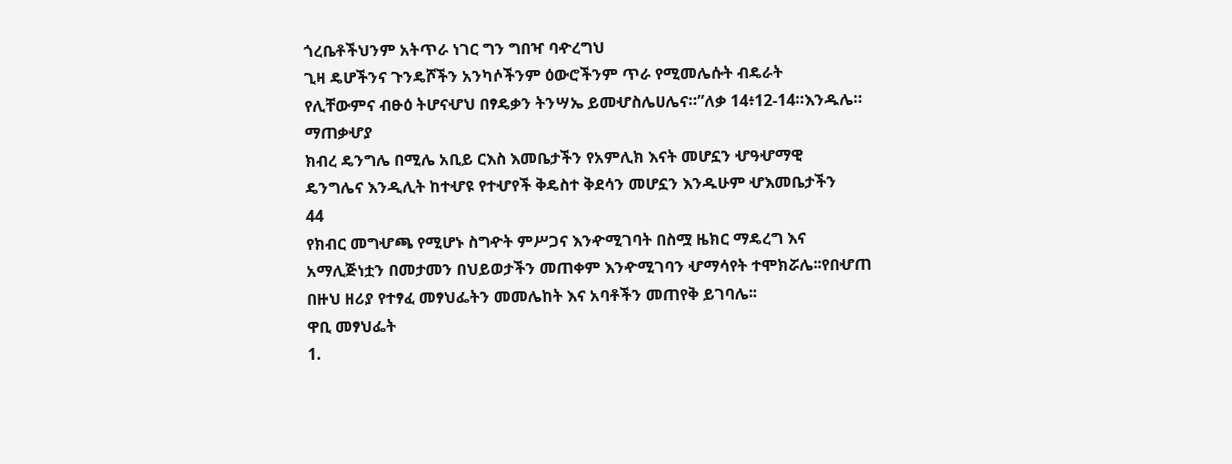ጎረቤቶችህንም አትጥራ ነገር ግን ግበዣ ባዯረግህ
ጊዛ ዴሆችንና ጉንዴሾችን አንካሶችንም ዕውሮችንም ጥራ የሚመሌሱት ብዴራት
የሊቸውምና ብፁዕ ትሆናሇህ በፃዴቃን ትንሣኤ ይመሇስሌሀሌና።”ለቃ 14፥12-14።እንዱሌ።
ማጠቃሇያ
ክብረ ዴንግሌ በሚሌ አቢይ ርእስ እመቤታችን የአምሊክ እናት መሆኗን ሇዓሇማዊ
ዴንግሌና እንዲሊት ከተሇዩ የተሇየች ቅዴስተ ቅደሳን መሆኗን እንዱሁም ሇእመቤታችን
44
የክብር መግሇጫ የሚሆኑ ስግዯት ምሥጋና እንዯሚገባት በስሟ ዜክር ማዴረግ እና
አማሊጅነቷን በመታመን በህይወታችን መጠቀም እንዯሚገባን ሇማሳየት ተሞክሯሌ፡፡የበሇጠ
በዙህ ዘሪያ የተፃፈ መፃህፌትን መመሌከት እና አባቶችን መጠየቅ ይገባሌ፡፡
ዋቢ መፃህፌት
1.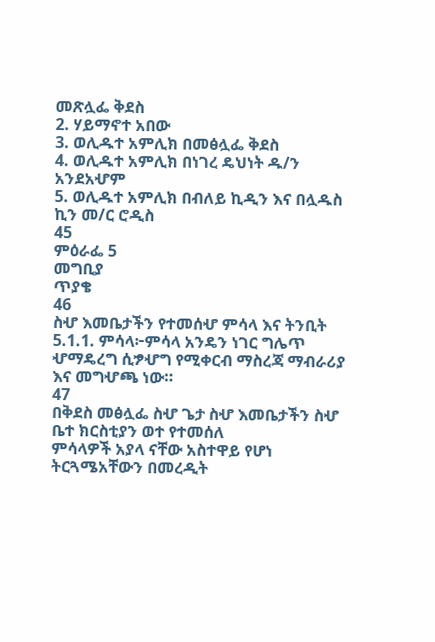መጽሏፌ ቅደስ
2. ሃይማኖተ አበው
3. ወሊዱተ አምሊክ በመፅሏፌ ቅደስ
4. ወሊዱተ አምሊክ በነገረ ዴህነት ዱ/ን አንደአሇም
5. ወሊዱተ አምሊክ በብለይ ኪዲን እና በሏዱስ ኪን መ/ር ሮዲስ
45
ምዕራፌ 5
መግቢያ
ጥያቄ
46
ስሇ እመቤታችን የተመሰሇ ምሳላ እና ትንቢት
5.1.1. ምሳላ፦ምሳላ አንዴን ነገር ግሌጥ ሇማዴረግ ሲፇሇግ የሚቀርብ ማስረጃ ማብራሪያ
እና መግሇጫ ነው።
47
በቅደስ መፅሏፌ ስሇ ጌታ ስሇ እመቤታችን ስሇ ቤተ ክርስቲያን ወተ የተመሰለ
ምሳላዎች አያላ ናቸው አስተዋይ የሆነ ትርጓሜአቸውን በመረዲት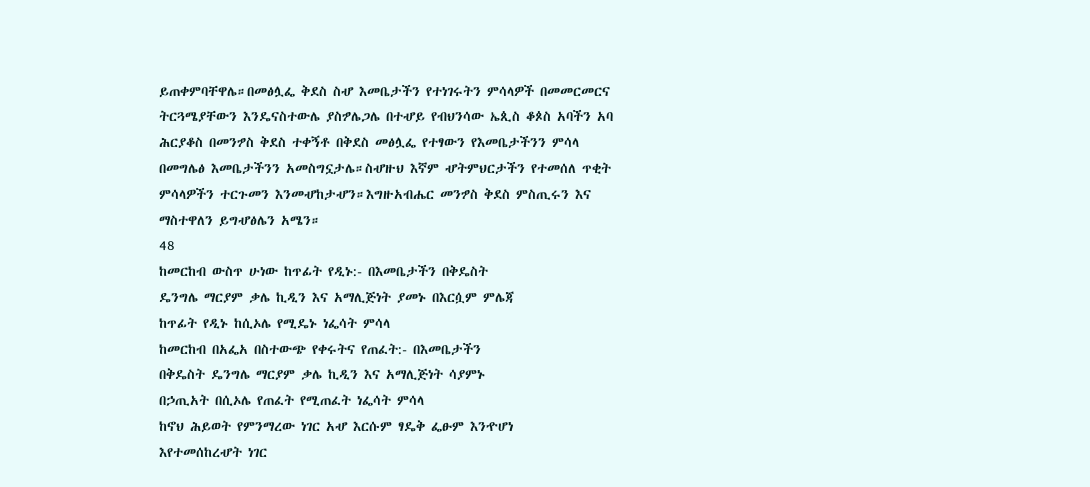ይጠቀምባቸዋሌ።በመፅሏፌ ቅደስ ስሇ እመቤታችን የተነገሩትን ምሳላዎች በመመርመርና
ትርጓሜያቸውን እንዴናስተውሌ ያስፇሌጋሌ በተሇይ የብህንሳው ኤጲስ ቆጶስ አባችን አባ
ሕርያቆስ በመንፇስ ቅደስ ተቀኝቶ በቅደስ መፅሏፌ የተፃውን የእመቤታችንን ምሳላ
በመግሌፅ እመቤታችንን አመስግኗታሌ።ስሇዙህ እኛም ሇትምህርታችን የተመሰለ ጥቂት
ምሳላዎችን ተርጉመን እንመሇከታሇን።እግዙአብሔር መንፇስ ቅደስ ምስጢሩን እና
ማስተዋለን ይግሇፅሌን አሜን።
48
ከመርከብ ውስጥ ሁነው ከጥፊት የዲኑ:- በእመቤታችን በቅዴስት
ዴንግሌ ማርያም ቃሌ ኪዲን እና አማሊጅነት ያመኑ በእርሷም ምሌጃ
ከጥፊት የዲኑ ከሲኦሌ የሚዴኑ ነፌሳት ምሳላ
ከመርከብ በአፌአ በስተውጭ የቀሩትና የጠፈት:- በእመቤታችን
በቅዴስት ዴንግሌ ማርያም ቃሌ ኪዲን እና አማሊጅነት ሳያምኑ
በኃጢአት በሲኦሌ የጠፈት የሚጠፈት ነፌሳት ምሳላ
ከኖህ ሕይወት የምንማረው ነገር አሇ እርሱም ፃዴቅ ፌፁም እንዯሆነ
እየተመሰከረሇት ነገር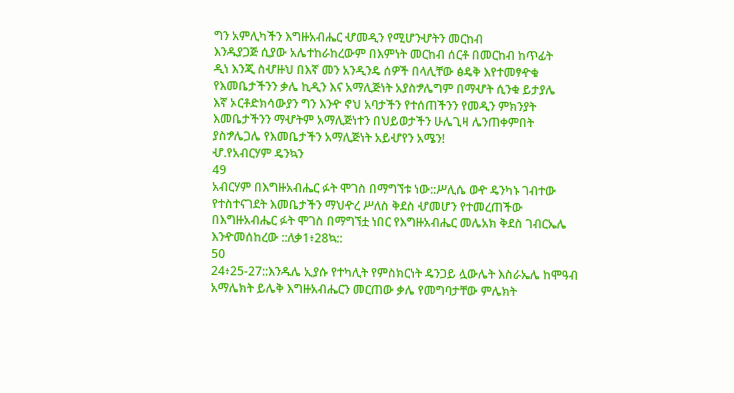ግን አምሊካችን እግዙአብሔር ሇመዲን የሚሆንሇትን መርከብ
እንዱያጋጅ ሲያው አሌተከራከረውም በእምነት መርከብ ሰርቶ በመርከብ ከጥፊት
ዲነ እንጂ ስሇዙህ በእኛ መን አንዲንዴ ሰዎች በላሊቸው ፅዴቅ እየተመፃዯቁ
የእመቤታችንን ቃሌ ኪዲን እና አማሊጅነት አያስፇሌግም በማሇት ሲንቁ ይታያሌ
እኛ ኦርቶድክሳውያን ግን እንዯ ኖህ አባታችን የተሰጠችንን የመዲን ምክንያት
እመቤታችንን ማሇትም አማሊጅነተን በህይወታችን ሁሌጊዛ ሌንጠቀምበት
ያስፇሌጋሌ የእመቤታችን አማሊጅነት አይሇየን አሜን!
ሇ.የአብርሃም ዴንኳን
49
አብርሃም በእግዙአብሔር ፉት ሞገስ በማግኘቱ ነው::ሥሊሴ ወዯ ዴንካኑ ገብተው
የተስተናገደት እመቤታችን ማህዯረ ሥለስ ቅደስ ሇመሆን የተመረጠችው
በእግዙአብሔር ፉት ሞገስ በማግኘቷ ነበር የእግዙአብሔር መሌአክ ቅደስ ገብርኤሌ
እንዯመሰከረው ::ለቃ1፥28ኳ::
50
24፥25-27::እንዱሌ ኢያሱ የተካሊት የምስክርነት ዴንጋይ ሏውሌት እስራኤሌ ከሞዓብ
አማሌክት ይሌቅ እግዙአብሔርን መርጠው ቃሌ የመግባታቸው ምሌክት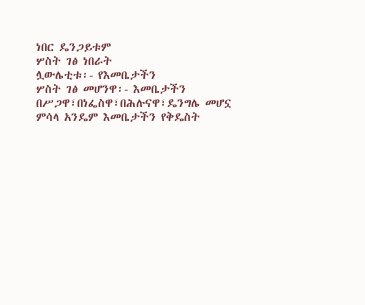ነበር ዴንጋይቱም
ሦስት ገፅ ነበራት
ሏውሌቲቱ፡- የእመቤታችን
ሦስት ገፅ መሆንዋ፡- እመቤታችን በሥጋዋ፣በነፌስዋ፣በሕሉናዋ፣ዴንግሌ መሆኗ
ምሳላ አንዴም እመቤታችን የቅዴስት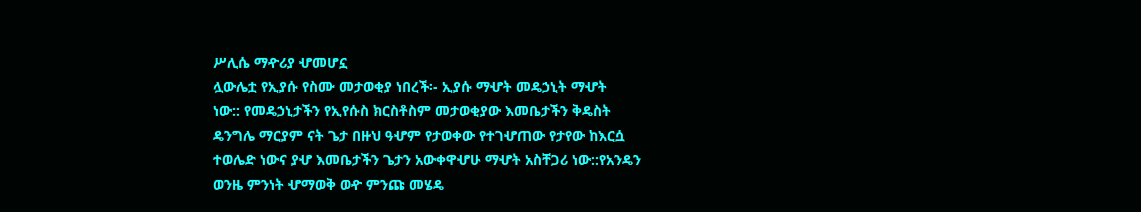ሥሊሴ ማዯሪያ ሇመሆኗ
ሏውሌቷ የኢያሱ የስሙ መታወቂያ ነበረች፡- ኢያሱ ማሇት መዴኃኒት ማሇት
ነው:: የመዴኃኒታችን የኢየሱስ ክርስቶስም መታወቂያው እመቤታችን ቅዴስት
ዴንግሌ ማርያም ናት ጌታ በዙህ ዓሇም የታወቀው የተገሇጠው የታየው ከእርሷ
ተወሌድ ነውና ያሇ እመቤታችን ጌታን አውቀዋሇሁ ማሇት አስቸጋሪ ነው::የአንዴን
ወንዜ ምንነት ሇማወቅ ወዯ ምንጩ መሄዴ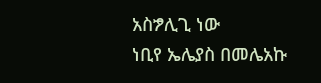አስፇሊጊ ነው
ነቢየ ኤሌያስ በመሌአኩ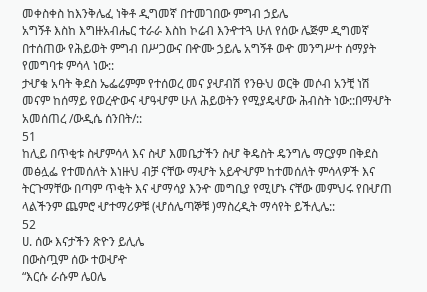መቀስቀስ ከእንቅሌፈ ነቅቶ ዲግመኛ በተመገበው ምግብ ኃይሌ
አግኝቶ እስከ እግዙአብሔር ተራራ እስከ ኮሬብ እንዯተጓ ሁለ የሰው ሌጅም ዲግመኛ
በተሰጠው የሕይወት ምግብ በሥጋውና በዯሙ ኃይሌ አግኝቶ ወዯ መንግሥተ ሰማያት
የመግባቱ ምሳላ ነው::
ታሇቁ አባት ቅደስ ኤፌሬምም የተሰወረ መና ያሇብሽ የንፁህ ወርቅ መሶብ አንቺ ነሽ
መናም ከሰማይ የወረዯውና ሇዓሇም ሁለ ሕይወትን የሚያዴሇው ሕብስት ነው::በማሇት
አመሰጠረ /ውዲሴ ሰንበት/::
51
ከሊይ በጥቂቱ ስሇምሳላ እና ስሇ እመቤታችን ስሇ ቅዴስት ዴንግሌ ማርያም በቅደስ
መፅሏፌ የተመሰለት እነዙህ ብቻ ናቸው ማሇት አይዯሇም ከተመሰለት ምሳላዎች እና
ትርጉማቸው በጣም ጥቂት እና ሇማሳያ እንዯ መግቢያ የሚሆኑ ናቸው መምህሩ የበሇጠ
ላልችንም ጨምሮ ሇተማሪዎቹ (ሇሰሌጣኞቹ )ማስረዲት ማሳየት ይችሊሌ::
52
ሀ. ሰው እናታችን ጽዮን ይሊሌ
በውስጧም ሰው ተወሇዯ
“እርሱ ራሱም ሌዐሌ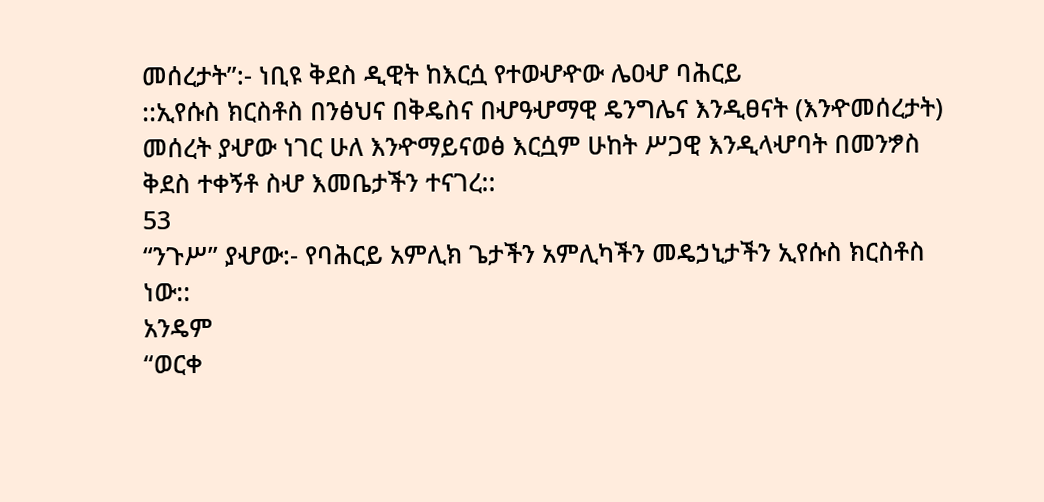መሰረታት”:- ነቢዩ ቅደስ ዲዊት ከእርሷ የተወሇዯው ሌዐሇ ባሕርይ
::ኢየሱስ ክርስቶስ በንፅህና በቅዴስና በሇዓሇማዊ ዴንግሌና እንዲፀናት (እንዯመሰረታት)
መሰረት ያሇው ነገር ሁለ እንዯማይናወፅ እርሷም ሁከት ሥጋዊ እንዲላሇባት በመንፇስ
ቅደስ ተቀኝቶ ስሇ እመቤታችን ተናገረ::
53
“ንጉሥ” ያሇው:- የባሕርይ አምሊክ ጌታችን አምሊካችን መዴኃኒታችን ኢየሱስ ክርስቶስ
ነው::
አንዴም
“ወርቀ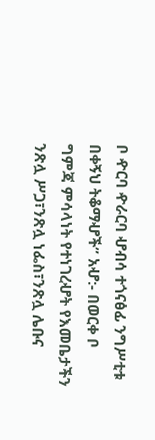ቦ ዯርባ ዯራርባ ሇብሳ ተጎናፅፊ ንግሥቲቱ በቀኝህ ትቆማሇች” አሇ:- በወርቀ ቦ
ግምጃ ምሳላነት የተነገረሇት የእመቤታችን ንጽሏ ሥጋ፣ንጽሏ ነፌስ፣ንጽሏ ሌቡና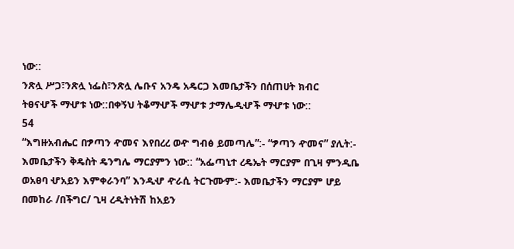ነው::
ንጽሏ ሥጋ፣ንጽሏ ነፌስ፣ንጽሏ ሌቡና አንዴ አዴርጋ እመቤታችን በሰጠሀት ክብር
ትፀናሇች ማሇቱ ነው::በቀኝህ ትቆማሇች ማሇቱ ታማሌዲሇች ማሇቱ ነው::
54
“እግዙአብሔር በፇጣን ዯመና እየበረረ ወዯ ግብፅ ይመጣሌ”:- “ፇጣን ዯመና” ያሊት:-
እመቤታችን ቅዴስት ዴንግሌ ማርያምን ነው:: “አፌጣኒተ ረዴኤት ማርያም በጊዛ ምንዲቤ
ወአፀባ ሇአይን እምቀራንባ” እንዲሇ ዯራሲ ትርጉሙም:- እመቤታችን ማርያም ሆይ
በመከራ /በችግር/ ጊዛ ረዲትነትሽ ከአይን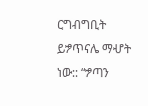ርግብግቢት ይፇጥናሌ ማሇት ነው:: “ፇጣን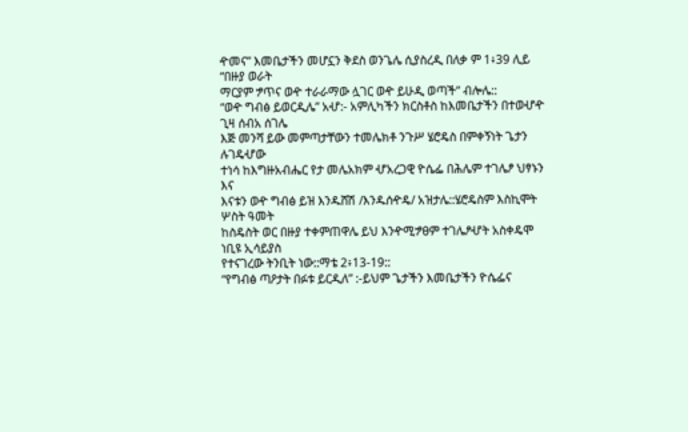ዯመና” እመቤታችን መሆኗን ቅደስ ወንጌሌ ሲያስረዲ በለቃ ም 1፥39 ሊይ “በዙያ ወራት
ማርያም ፇጥና ወዯ ተራራማው ሏገር ወዯ ይሁዲ ወጣች” ብሎሌ::
“ወዯ ግብፅ ይወርዲሌ” አሇ:- አምሊካችን ክርስቶስ ከእመቤታችን በተወሇዯ ጊዛ ሰብአ ሰገሌ
እጅ መንሻ ይው መምጣታቸውን ተመሌክቶ ንጉሥ ሄሮዴስ በምቀኝነት ጌታን ሉገዴሇው
ተነሳ ከእግዙአብሔር የታ መሌአክም ሇአረጋዊ ዮሴፌ በሕሌም ተገሌፆ ህፃኑን እና
እናቱን ወዯ ግብፅ ይዝ እንዱሸሽ /እንዱሰዯዴ/ አዝታሌ::ሄሮዴስም እስኪሞት ሦስት ዓመት
ከስዴስት ወር በዙያ ተቀምጠዋሌ ይህ እንዯሚፇፀም ተገሌፆሇት አስቀዴሞ ነቢዩ ኢሳይያስ
የተናገረው ትንቢት ነው::ማቴ 2፥13-19::
“የግብፅ ጣዖታት በፉቱ ይርዲለ” :-ይህም ጌታችን እመቤታችን ዮሴፌና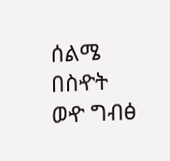ሰልሜ በስዯት
ወዯ ግብፅ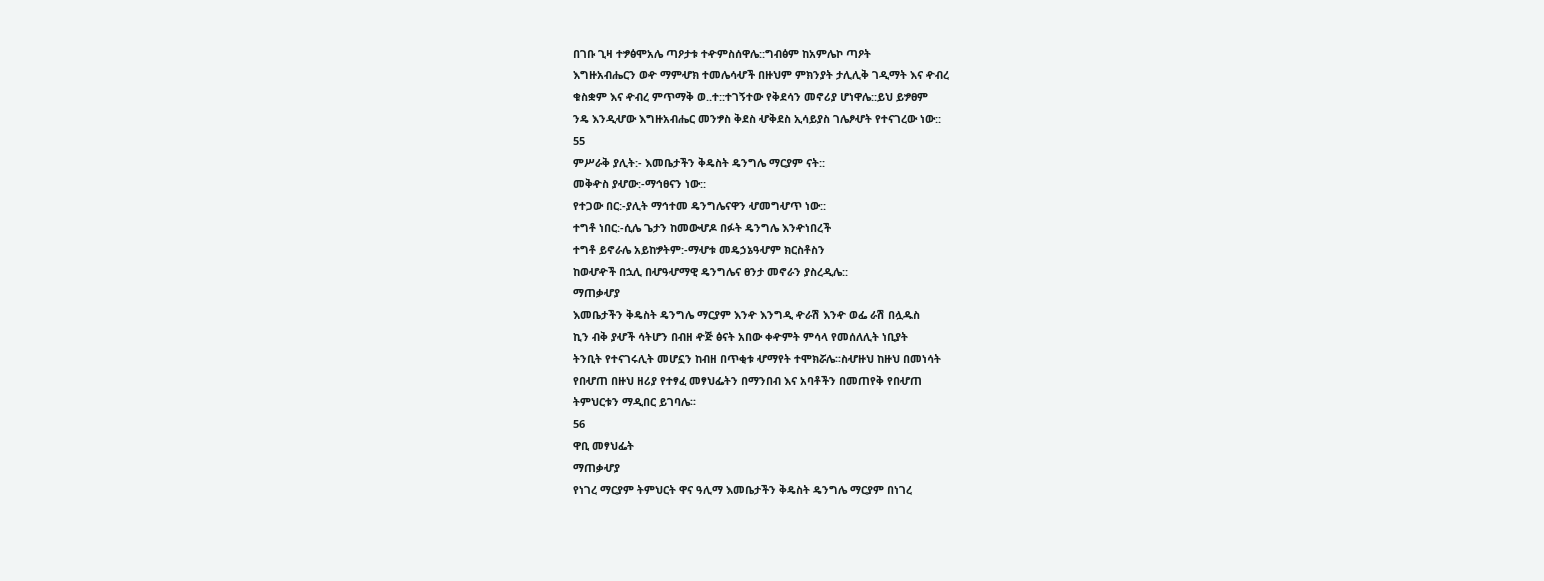በገቡ ጊዛ ተፇፅሞአሌ ጣዖታቱ ተዯምስሰዋሌ::ግብፅም ከአምሌኮ ጣዖት
እግዙአብሔርን ወዯ ማምሇክ ተመሌሳሇች በዙህም ምክንያት ታሊሊቅ ገዲማት እና ዯብረ
ቁስቋም እና ዯብረ ምጥማቅ ወ..ተ::ተገኝተው የቅደሳን መኖሪያ ሆነዋሌ::ይህ ይፇፀም
ንዴ እንዲሇው እግዙአብሔር መንፇስ ቅደስ ሇቅደስ ኢሳይያስ ገሌፆሇት የተናገረው ነው::
55
ምሥራቅ ያሊት:- እመቤታችን ቅዴስት ዴንግሌ ማርያም ናት::
መቅዯስ ያሇው:-ማኅፀናን ነው::
የተጋው በር:-ያሊት ማኅተመ ዴንግሌናዋን ሇመግሇጥ ነው::
ተግቶ ነበር:-ሲሌ ጌታን ከመውሇዶ በፉት ዴንግሌ እንዯነበረች
ተግቶ ይኖራሌ አይከፇትም:-ማሇቱ መዴኃኔዓሇም ክርስቶስን
ከወሇዯች በኋሊ በሇዓሇማዊ ዴንግሌና ፀንታ መኖራን ያስረዲሌ::
ማጠቃሇያ
እመቤታችን ቅዴስት ዴንግሌ ማርያም እንዯ እንግዲ ዯራሽ እንዯ ወፌ ራሽ በሏዱስ
ኪን ብቅ ያሇች ሳትሆን በብዘ ዯጅ ፅናት አበው ቀዯምት ምሳላ የመሰለሊት ነቢያት
ትንቢት የተናገሩሊት መሆኗን ከብዘ በጥቂቱ ሇማየት ተሞክሯሌ፡፡ስሇዙህ ከዙህ በመነሳት
የበሇጠ በዙህ ዘሪያ የተፃፈ መፃህፌትን በማንበብ እና አባቶችን በመጠየቅ የበሇጠ
ትምህርቱን ማዲበር ይገባሌ፡፡
56
ዋቢ መፃህፌት
ማጠቃሇያ
የነገረ ማርያም ትምህርት ዋና ዓሊማ እመቤታችን ቅዴስት ዴንግሌ ማርያም በነገረ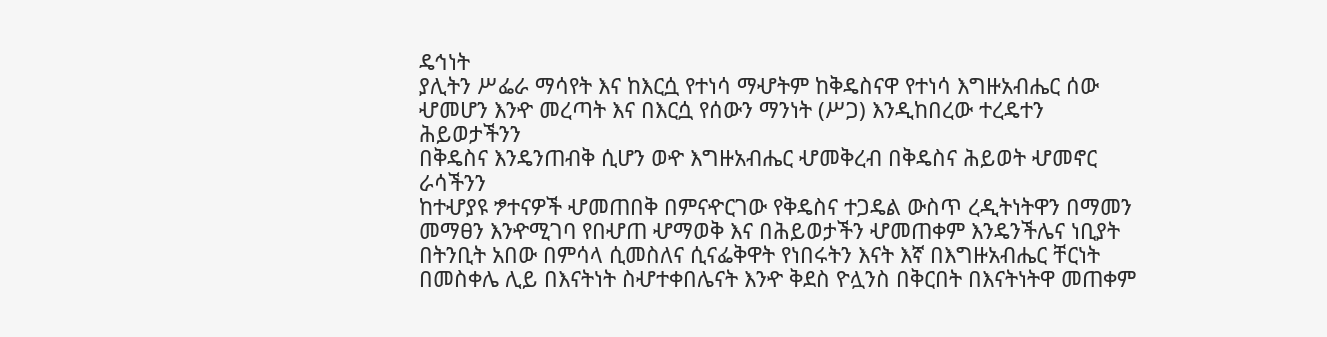ዴኅነት
ያሊትን ሥፌራ ማሳየት እና ከእርሷ የተነሳ ማሇትም ከቅዴስናዋ የተነሳ እግዙአብሔር ሰው
ሇመሆን እንዯ መረጣት እና በእርሷ የሰውን ማንነት (ሥጋ) እንዲከበረው ተረዴተን ሕይወታችንን
በቅዴስና እንዴንጠብቅ ሲሆን ወዯ እግዙአብሔር ሇመቅረብ በቅዴስና ሕይወት ሇመኖር ራሳችንን
ከተሇያዩ ፇተናዎች ሇመጠበቅ በምናዯርገው የቅዴስና ተጋዴል ውስጥ ረዲትነትዋን በማመን
መማፀን እንዯሚገባ የበሇጠ ሇማወቅ እና በሕይወታችን ሇመጠቀም እንዴንችሌና ነቢያት
በትንቢት አበው በምሳላ ሲመስለና ሲናፌቅዋት የነበሩትን እናት እኛ በእግዙአብሔር ቸርነት
በመስቀሌ ሊይ በእናትነት ስሇተቀበሌናት እንዯ ቅደስ ዮሏንስ በቅርበት በእናትነትዋ መጠቀም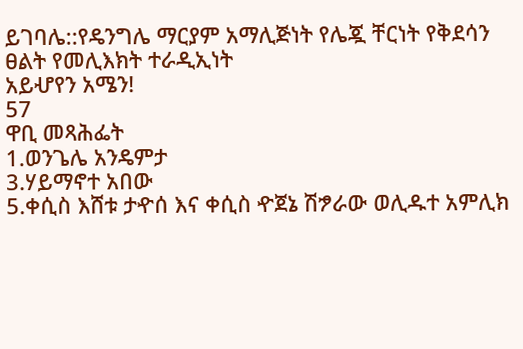ይገባሌ::የዴንግሌ ማርያም አማሊጅነት የሌጇ ቸርነት የቅደሳን ፀልት የመሊእክት ተራዲኢነት
አይሇየን አሜን!
57
ዋቢ መጻሕፌት
1.ወንጌሌ አንዴምታ
3.ሃይማኖተ አበው
5.ቀሲስ እሸቱ ታዯሰ እና ቀሲስ ዯጀኔ ሽፇራው ወሊዱተ አምሊክ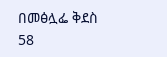በመፅሏፌ ቅደስ
58